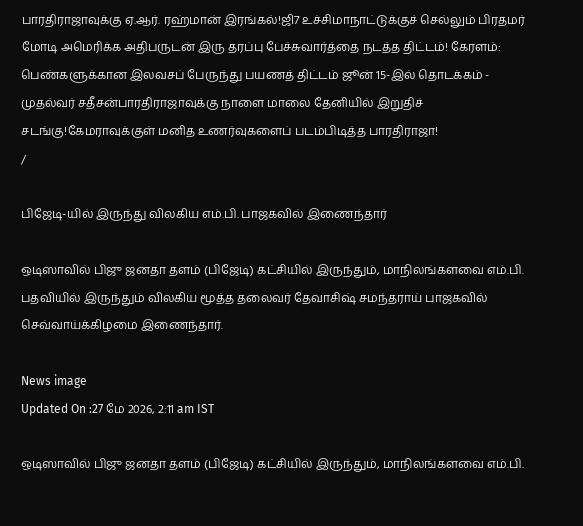பாரதிராஜாவுக்கு ஏ.ஆர். ரஹ்மான் இரங்கல்!ஜி7 உச்சிமாநாட்டுக்குச் செல்லும் பிரதமர் மோடி அமெரிக்க அதிபருடன் இரு தரப்பு பேச்சுவார்த்தை நடத்த திட்டம்! கேரளம்: பெண்களுக்கான இலவசப் பேருந்து பயணத் திட்டம் ஜூன் 15-இல் தொடக்கம் - முதல்வர் சதீசன்பாரதிராஜாவுக்கு நாளை மாலை தேனியில் இறுதிச் சடங்கு!கேமராவுக்குள் மனித உணர்வுகளைப் படம்பிடித்த பாரதிராஜா!
/

பிஜேடி-யில் இருந்து விலகிய எம்.பி. பாஜகவில் இணைந்தார்

ஒடிஸாவில் பிஜு ஜனதா தளம் (பிஜேடி) கட்சியில் இருந்தும், மாநிலங்களவை எம்.பி. பதவியில் இருந்தும் விலகிய மூத்த தலைவர் தேவாசிஷ் சமந்தராய் பாஜகவில் செவ்வாய்க்கிழமை இணைந்தார்.

News image
Updated On :27 மே 2026, 2:11 am IST

ஒடிஸாவில் பிஜு ஜனதா தளம் (பிஜேடி) கட்சியில் இருந்தும், மாநிலங்களவை எம்.பி.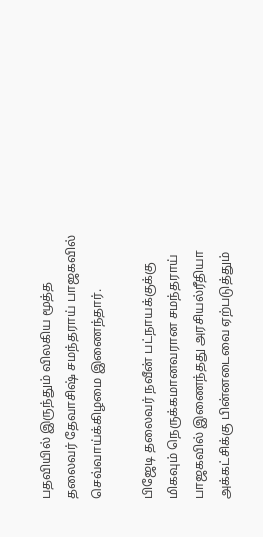பதவியில் இருந்தும் விலகிய மூத்த தலைவர் தேவாசிஷ் சமந்தராய் பாஜகவில் செவ்வாய்க்கிழமை இணைந்தார்.

பிஜேடி தலைவர் நவீன் பட்நாயக்குக்கு மிகவும் நெருக்கமானவரான சமந்தராய் பாஜகவில் இணைந்தது அரசியல்ரீதியா அக்கட்சிக்கு பின்னடைவை ஏற்படுத்தும்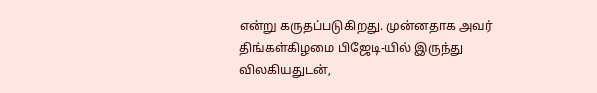என்று கருதப்படுகிறது. முன்னதாக அவர் திங்கள்கிழமை பிஜேடி-யில் இருந்து விலகியதுடன்,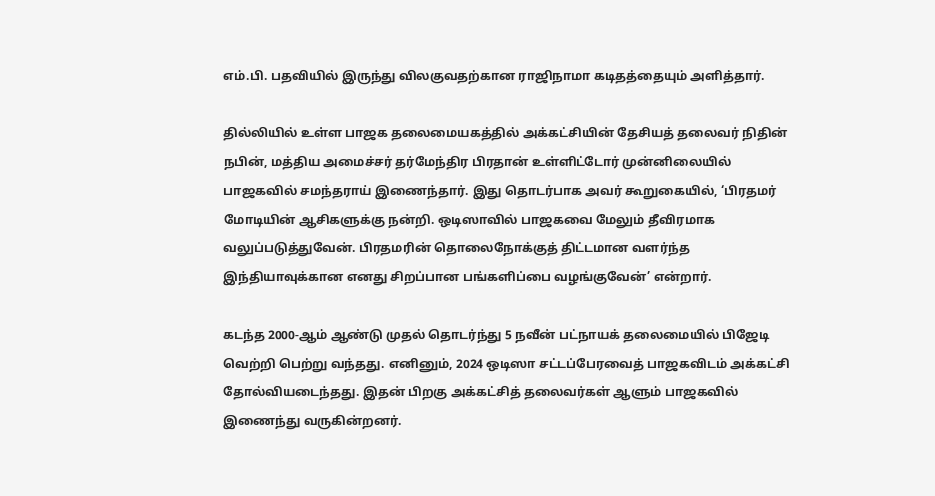எம்.பி. பதவியில் இருந்து விலகுவதற்கான ராஜிநாமா கடிதத்தையும் அளித்தார்.

தில்லியில் உள்ள பாஜக தலைமையகத்தில் அக்கட்சியின் தேசியத் தலைவர் நிதின் நபின், மத்திய அமைச்சர் தர்மேந்திர பிரதான் உள்ளிட்டோர் முன்னிலையில் பாஜகவில் சமந்தராய் இணைந்தார். இது தொடர்பாக அவர் கூறுகையில், ‘பிரதமர் மோடியின் ஆசிகளுக்கு நன்றி. ஒடிஸாவில் பாஜகவை மேலும் தீவிரமாக வலுப்படுத்துவேன். பிரதமரின் தொலைநோக்குத் திட்டமான வளர்ந்த இந்தியாவுக்கான எனது சிறப்பான பங்களிப்பை வழங்குவேன்’ என்றார்.

கடந்த 2000-ஆம் ஆண்டு முதல் தொடர்ந்து 5 நவீன் பட்நாயக் தலைமையில் பிஜேடி வெற்றி பெற்று வந்தது. எனினும், 2024 ஒடிஸா சட்டப்பேரவைத் பாஜகவிடம் அக்கட்சி தோல்வியடைந்தது. இதன் பிறகு அக்கட்சித் தலைவர்கள் ஆளும் பாஜகவில் இணைந்து வருகின்றனர்.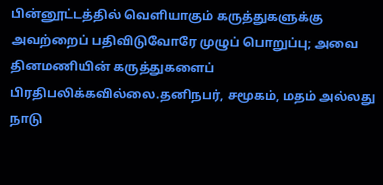பின்னூட்டத்தில் வெளியாகும் கருத்துகளுக்கு அவற்றைப் பதிவிடுவோரே முழுப் பொறுப்பு; அவை தினமணியின் கருத்துகளைப் பிரதிபலிக்கவில்லை.தனிநபர், சமூகம், மதம் அல்லது நாடு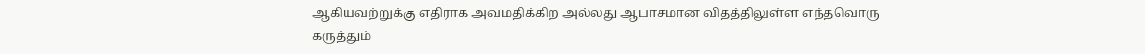ஆகியவற்றுக்கு எதிராக அவமதிக்கிற அல்லது ஆபாசமான விதத்திலுள்ள எந்தவொரு கருத்தும்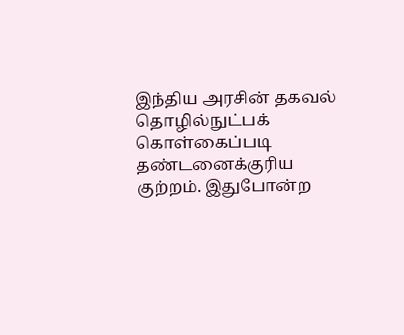இந்திய அரசின் தகவல் தொழில்நுட்பக் கொள்கைப்படி தண்டனைக்குரிய குற்றம். இதுபோன்ற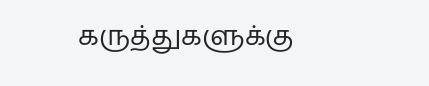கருத்துகளுக்கு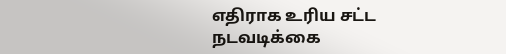எதிராக உரிய சட்ட நடவடிக்கை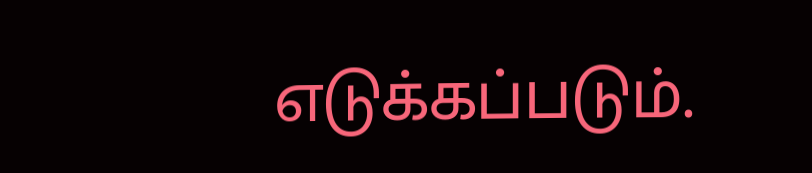எடுக்கப்படும்.